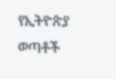የኢትዮጵያ ወጣቶች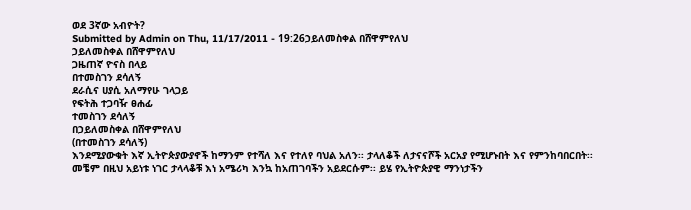ወደ 3ኛው አብዮት?
Submitted by Admin on Thu, 11/17/2011 - 19:26ኃይለመስቀል በሸዋምየለህ
ኃይለመስቀል በሸዋምየለህ
ጋዜጠኛ ዮናስ በላይ
በተመስገን ደሳለኝ
ደራሲና ሀያሲ አለማየሁ ገላጋይ
የፍትሕ ተጋባዥ ፀሐፊ
ተመስገን ደሳለኝ
በኃይለመስቀል በሸዋምየለህ
(በተመስገን ደሳለኝ)
እንደሚያውቁት እኛ ኢትዮጵያውያኖች ከማንም የተሻለ እና የተለየ ባህል አለን፡፡ ታላለቆች ለታናናሾች አርአያ የሚሆኑበት እና የምንከባበርበት፡፡ መቼም በዚህ አይነቱ ነገር ታላላቆቹ እነ አሜሪካ እንኳ ከአጠገባችን አይደርሱም፡፡ ይሄ የኢትዮጵያዊ ማንነታችን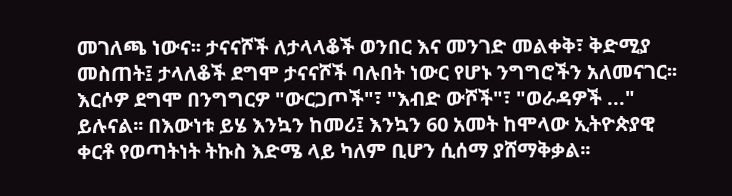መገለጫ ነውና፡፡ ታናናሾች ለታላላቆች ወንበር እና መንገድ መልቀቅ፣ ቅድሚያ መስጠት፤ ታላለቆች ደግሞ ታናናሾች ባሉበት ነውር የሆኑ ንግግሮችን አለመናገር፡፡እርሶዎ ደግሞ በንግግርዎ "ውርጋጦች"፣ "እብድ ውሾች"፣ "ወራዳዎች ..." ይሉናል፡፡ በእውነቱ ይሄ እንኳን ከመሪ፤ እንኳን 60 አመት ከሞላው ኢትዮጵያዊ ቀርቶ የወጣትነት ትኩስ እድሜ ላይ ካለም ቢሆን ሲሰማ ያሸማቅቃል፡፡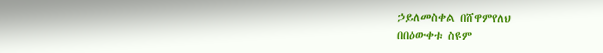ኃይለመስቀል በሸዋምየለህ
በበዕውቀቱ ስዩም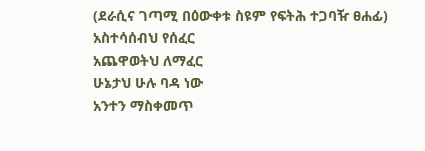(ደራሲና ገጣሚ በዕውቀቱ ስዩም የፍትሕ ተጋባዥ ፀሐፊ)
አስተሳሰብህ የሰፈር
አጨዋወትህ ለማፈር
ሁኔታህ ሁሉ ባዳ ነው
አንተን ማስቀመጥ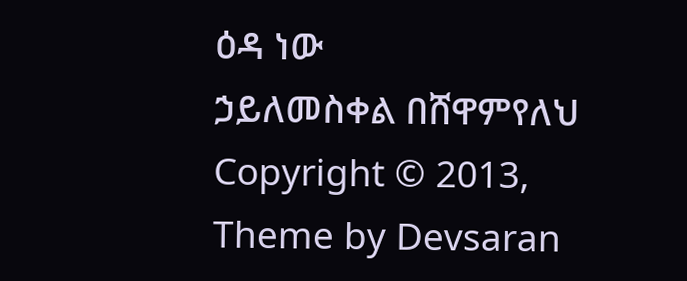ዕዳ ነው
ኃይለመስቀል በሸዋምየለህ
Copyright © 2013,
Theme by Devsaran